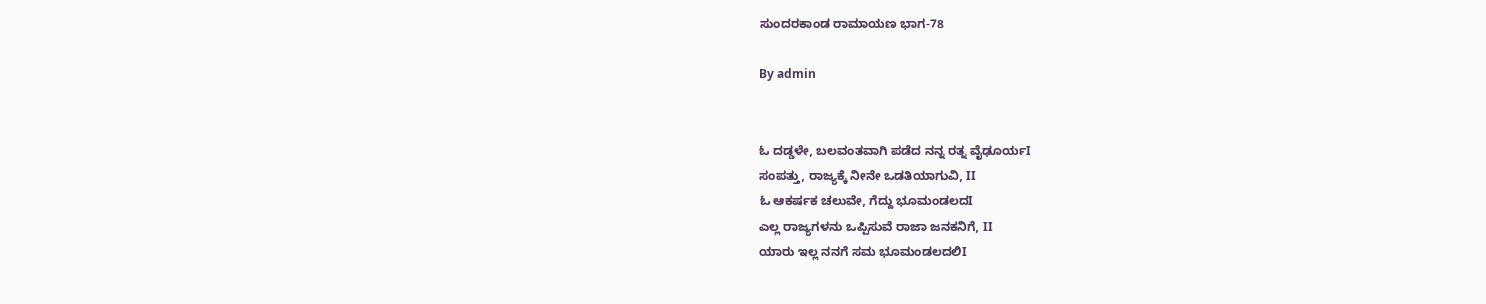ಸುಂದರಕಾಂಡ ರಾಮಾಯಣ ಭಾಗ-78

By admin


ಓ ದಡ್ಡಳೇ, ಬಲವಂತವಾಗಿ ಪಡೆದ ನನ್ನ ರತ್ನ ವೈಢೂರ್ಯI
ಸಂಪತ್ತು, ರಾಜ್ಯಕ್ಕೆ ನೀನೇ ಒಡತಿಯಾಗುವಿ, II
ಓ ಆಕರ್ಷಕ ಚಲುವೇ, ಗೆದ್ದು ಭೂಮಂಡಲದI
ಎಲ್ಲ ರಾಜ್ಯಗಳನು ಒಪ್ಪಿಸುವೆ ರಾಜಾ ಜನಕನಿಗೆ, II
ಯಾರು ಇಲ್ಲ ನನಗೆ ಸಮ ಭೂಮಂಡಲದಲಿI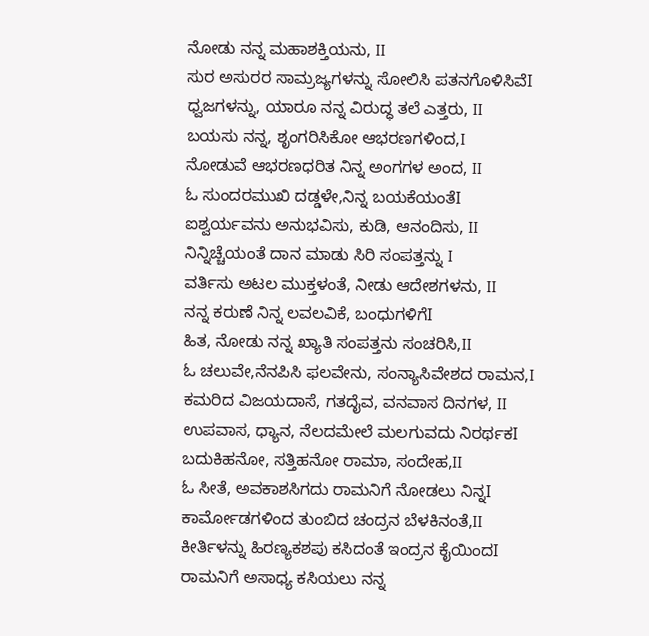ನೋಡು ನನ್ನ ಮಹಾಶಕ್ತಿಯನು, II
ಸುರ ಅಸುರರ ಸಾಮ್ರಜ್ಯಗಳನ್ನು ಸೋಲಿಸಿ ಪತನಗೊಳಿಸಿವೆI
ಧ್ವಜಗಳನ್ನು, ಯಾರೂ ನನ್ನ ವಿರುದ್ಧ ತಲೆ ಎತ್ತರು, II
ಬಯಸು ನನ್ನ, ಶೃಂಗರಿಸಿಕೋ ಆಭರಣಗಳಿಂದ,I
ನೋಡುವೆ ಆಭರಣಧರಿತ ನಿನ್ನ ಅಂಗಗಳ ಅಂದ, II
ಓ ಸುಂದರಮುಖಿ ದಡ್ಡಳೇ,ನಿನ್ನ ಬಯಕೆಯಂತೆI
ಐಶ್ವರ್ಯವನು ಅನುಭವಿಸು, ಕುಡಿ, ಆನಂದಿಸು, II
ನಿನ್ನಿಚ್ಚೆಯಂತೆ ದಾನ ಮಾಡು ಸಿರಿ ಸಂಪತ್ತನ್ನು I
ವರ್ತಿಸು ಅಟಲ ಮುಕ್ತಳಂತೆ, ನೀಡು ಆದೇಶಗಳನು, II
ನನ್ನ ಕರುಣೆ ನಿನ್ನ ಲವಲವಿಕೆ, ಬಂಧುಗಳಿಗೆI
ಹಿತ, ನೋಡು ನನ್ನ ಖ್ಯಾತಿ ಸಂಪತ್ತನು ಸಂಚರಿಸಿ,II
ಓ ಚಲುವೇ,ನೆನಪಿಸಿ ಫಲವೇನು, ಸಂನ್ಯಾಸಿವೇಶದ ರಾಮನ,I
ಕಮರಿದ ವಿಜಯದಾಸೆ, ಗತದೈವ, ವನವಾಸ ದಿನಗಳ, II
ಉಪವಾಸ, ಧ್ಯಾನ, ನೆಲದಮೇಲೆ ಮಲಗುವದು ನಿರರ್ಥಕI
ಬದುಕಿಹನೋ, ಸತ್ತಿಹನೋ ರಾಮಾ, ಸಂದೇಹ,II
ಓ ಸೀತೆ, ಅವಕಾಶಸಿಗದು ರಾಮನಿಗೆ ನೋಡಲು ನಿನ್ನI
ಕಾರ್ಮೋಡಗಳಿಂದ ತುಂಬಿದ ಚಂದ್ರನ ಬೆಳಕಿನಂತೆ,II
ಕೀರ್ತಿಳನ್ನು ಹಿರಣ್ಯಕಶಪು ಕಸಿದಂತೆ ಇಂದ್ರನ ಕೈಯಿಂದI
ರಾಮನಿಗೆ ಅಸಾಧ್ಯ ಕಸಿಯಲು ನನ್ನ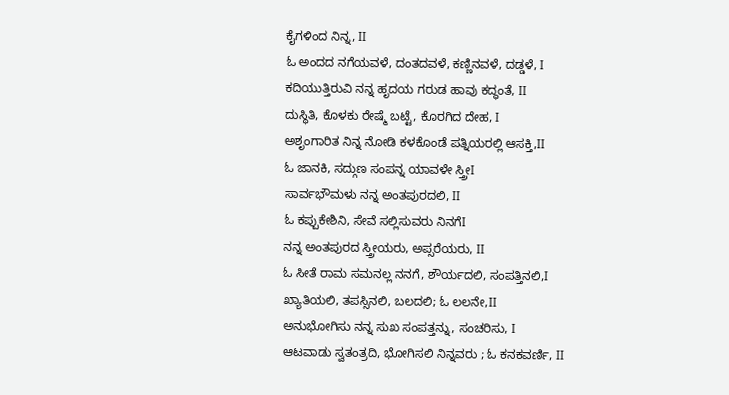ಕೈಗಳಿಂದ ನಿನ್ನ, II
ಓ ಅಂದದ ನಗೆಯವಳೆ, ದಂತದವಳೆ, ಕಣ್ಣಿನವಳೆ, ದಡ್ಡಳೆ, I
ಕದಿಯುತ್ತಿರುವಿ ನನ್ನ ಹೃದಯ ಗರುಡ ಹಾವು ಕದ್ಧಂತೆ, II
ದುಸ್ಥಿತಿ, ಕೊಳಕು ರೇಷ್ಮೆ ಬಟ್ಟೆ, ಕೊರಗಿದ ದೇಹ, I
ಅಶೃಂಗಾರಿತ ನಿನ್ನ ನೋಡಿ ಕಳಕೊಂಡೆ ಪತ್ನಿಯರಲ್ಲಿ ಆಸಕ್ತಿ,II
ಓ ಜಾನಕಿ, ಸದ್ಗುಣ ಸಂಪನ್ನ ಯಾವಳೇ ಸ್ತ್ರೀI
ಸಾರ್ವಭೌಮಳು ನನ್ನ ಅಂತಪುರದಲಿ, II
ಓ ಕಪ್ಪುಕೇಶಿನಿ, ಸೇವೆ ಸಲ್ಲಿಸುವರು ನಿನಗೆI
ನನ್ನ ಅಂತಪುರದ ಸ್ತ್ರೀಯರು, ಅಪ್ಸರೆಯರು, II
ಓ ಸೀತೆ ರಾಮ ಸಮನಲ್ಲ ನನಗೆ, ಶೌರ್ಯದಲಿ, ಸಂಪತ್ತಿನಲಿ,I
ಖ್ಯಾತಿಯಲಿ, ತಪಸ್ಸಿನಲಿ, ಬಲದಲಿ; ಓ ಲಲನೇ,II
ಅನುಭೋಗಿಸು ನನ್ನ ಸುಖ ಸಂಪತ್ತನ್ನು, ಸಂಚರಿಸು, I
ಆಟವಾಡು ಸ್ವತಂತ್ರದಿ, ಭೋಗಿಸಲಿ ನಿನ್ನವರು ; ಓ ಕನಕವರ್ಣಿ, II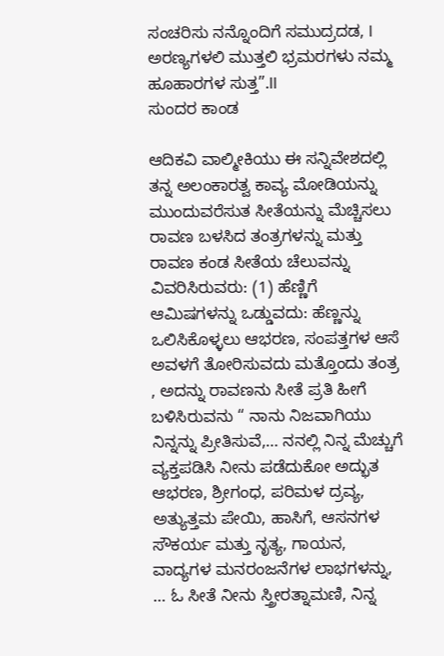ಸಂಚರಿಸು ನನ್ನೊಂದಿಗೆ ಸಮುದ್ರದಡ, I
ಅರಣ್ಯಗಳಲಿ ಮುತ್ತಲಿ ಭ್ರಮರಗಳು ನಮ್ಮ ಹೂಹಾರಗಳ ಸುತ್ತ”.II
ಸುಂದರ ಕಾಂಡ

ಆದಿಕವಿ ವಾಲ್ಮೀಕಿಯು ಈ ಸನ್ನಿವೇಶದಲ್ಲಿ ತನ್ನ ಅಲಂಕಾರತ್ವ ಕಾವ್ಯ ಮೋಡಿಯನ್ನು ಮುಂದುವರೆಸುತ ಸೀತೆಯನ್ನು ಮೆಚ್ಚಿಸಲು ರಾವಣ ಬಳಸಿದ ತಂತ್ರಗಳನ್ನು ಮತ್ತು ರಾವಣ ಕಂಡ ಸೀತೆಯ ಚೆಲುವನ್ನು ವಿವರಿಸಿರುವರು: (1) ಹೆಣ್ಣಿಗೆ ಆಮಿಷಗಳನ್ನು ಒಡ್ಡುವದು: ಹೆಣ್ಣನ್ನು ಒಲಿಸಿಕೊಳ್ಳಲು ಆಭರಣ, ಸಂಪತ್ತಗಳ ಆಸೆ ಅವಳಗೆ ತೋರಿಸುವದು ಮತ್ತೊಂದು ತಂತ್ರ , ಅದನ್ನು ರಾವಣನು ಸೀತೆ ಪ್ರತಿ ಹೀಗೆ ಬಳಿಸಿರುವನು “ ನಾನು ನಿಜವಾಗಿಯು ನಿನ್ನನ್ನು ಪ್ರೀತಿಸುವೆ,… ನನಲ್ಲಿ ನಿನ್ನ ಮೆಚ್ಚುಗೆ ವ್ಯಕ್ತಪಡಿಸಿ ನೀನು ಪಡೆದುಕೋ ಅದ್ಭುತ ಆಭರಣ, ಶ್ರೀಗಂಧ, ಪರಿಮಳ ದ್ರವ್ಯ, ಅತ್ಯುತ್ತಮ ಪೇಯಿ, ಹಾಸಿಗೆ, ಆಸನಗಳ ಸೌಕರ್ಯ ಮತ್ತು ನೃತ್ಯ, ಗಾಯನ, ವಾದ್ಯಗಳ ಮನರಂಜನೆಗಳ ಲಾಭಗಳನ್ನು, … ಓ ಸೀತೆ ನೀನು ಸ್ತ್ರೀರತ್ನಾಮಣಿ, ನಿನ್ನ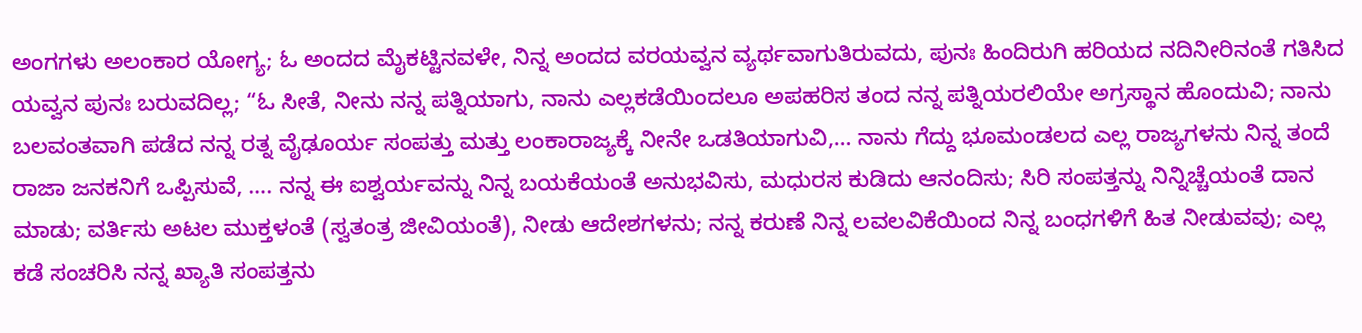ಅಂಗಗಳು ಅಲಂಕಾರ ಯೋಗ್ಯ; ಓ ಅಂದದ ಮೈಕಟ್ಟಿನವಳೇ, ನಿನ್ನ ಅಂದದ ವರಯವ್ವನ ವ್ಯರ್ಥವಾಗುತಿರುವದು, ಪುನಃ ಹಿಂದಿರುಗಿ ಹರಿಯದ ನದಿನೀರಿನಂತೆ ಗತಿಸಿದ ಯವ್ವನ ಪುನಃ ಬರುವದಿಲ್ಲ; “ಓ ಸೀತೆ, ನೀನು ನನ್ನ ಪತ್ನಿಯಾಗು, ನಾನು ಎಲ್ಲಕಡೆಯಿಂದಲೂ ಅಪಹರಿಸ ತಂದ ನನ್ನ ಪತ್ನಿಯರಲಿಯೇ ಅಗ್ರಸ್ಥಾನ ಹೊಂದುವಿ; ನಾನು ಬಲವಂತವಾಗಿ ಪಡೆದ ನನ್ನ ರತ್ನ ವೈಢೂರ್ಯ ಸಂಪತ್ತು ಮತ್ತು ಲಂಕಾರಾಜ್ಯಕ್ಕೆ ನೀನೇ ಒಡತಿಯಾಗುವಿ,… ನಾನು ಗೆದ್ದು ಭೂಮಂಡಲದ ಎಲ್ಲ ರಾಜ್ಯಗಳನು ನಿನ್ನ ತಂದೆ ರಾಜಾ ಜನಕನಿಗೆ ಒಪ್ಪಿಸುವೆ, …. ನನ್ನ ಈ ಐಶ್ವರ್ಯವನ್ನು ನಿನ್ನ ಬಯಕೆಯಂತೆ ಅನುಭವಿಸು, ಮಧುರಸ ಕುಡಿದು ಆನಂದಿಸು; ಸಿರಿ ಸಂಪತ್ತನ್ನು ನಿನ್ನಿಚ್ಚೆಯಂತೆ ದಾನ ಮಾಡು; ವರ್ತಿಸು ಅಟಲ ಮುಕ್ತಳಂತೆ (ಸ್ವತಂತ್ರ ಜೀವಿಯಂತೆ), ನೀಡು ಆದೇಶಗಳನು; ನನ್ನ ಕರುಣೆ ನಿನ್ನ ಲವಲವಿಕೆಯಿಂದ ನಿನ್ನ ಬಂಧಗಳಿಗೆ ಹಿತ ನೀಡುವವು; ಎಲ್ಲ ಕಡೆ ಸಂಚರಿಸಿ ನನ್ನ ಖ್ಯಾತಿ ಸಂಪತ್ತನು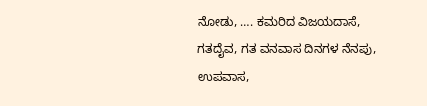ನೋಡು, …. ಕಮರಿದ ವಿಜಯದಾಸೆ, ಗತದೈವ, ಗತ ವನವಾಸ ದಿನಗಳ ನೆನಪು, ಉಪವಾಸ,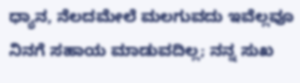ಧ್ಯಾನ, ನೆಲದಮೇಲೆ ಮಲಗುವದು ಇವೆಲ್ಲವೂ ನಿನಗೆ ಸಹಾಯ ಮಾಡುವದಿಲ್ಲ; ನನ್ನ ಸುಖ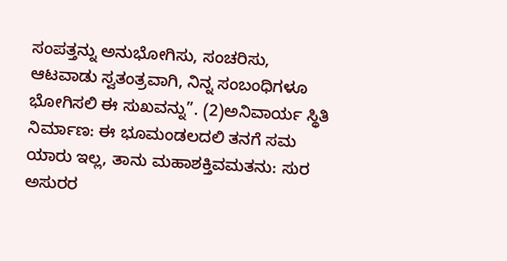ಸಂಪತ್ತನ್ನು ಅನುಭೋಗಿಸು, ಸಂಚರಿಸು, ಆಟವಾಡು ಸ್ವತಂತ್ರವಾಗಿ, ನಿನ್ನ ಸಂಬಂಧಿಗಳೂ ಭೋಗಿಸಲಿ ಈ ಸುಖವನ್ನು”. (2)ಅನಿವಾರ್ಯ ಸ್ಥಿತಿ ನಿರ್ಮಾಣ: ಈ ಭೂಮಂಡಲದಲಿ ತನಗೆ ಸಮ ಯಾರು ಇಲ್ಲ, ತಾನು ಮಹಾಶಕ್ತಿವಮತನು: ಸುರ ಅಸುರರ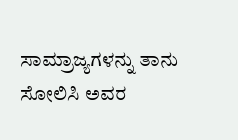ಸಾಮ್ರಾಜ್ಯಗಳನ್ನು ತಾನು ಸೋಲಿಸಿ ಅವರ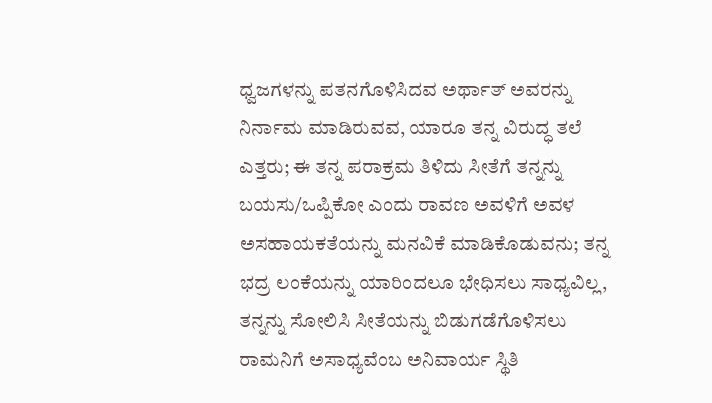ಧ್ವಜಗಳನ್ನು ಪತನಗೊಳಿಸಿದವ ಅರ್ಥಾತ್ ಅವರನ್ನು ನಿರ್ನಾಮ ಮಾಡಿರುವವ, ಯಾರೂ ತನ್ನ ವಿರುದ್ಧ ತಲೆ ಎತ್ತರು; ಈ ತನ್ನ ಪರಾಕ್ರಮ ತಿಳಿದು ಸೀತೆಗೆ ತನ್ನನ್ನು ಬಯಸು/ಒಪ್ಪಿಕೋ‌ ಎಂದು ರಾವಣ ಅವಳಿಗೆ ಅವಳ ಅಸಹಾಯಕತೆಯನ್ನು ಮನವಿಕೆ ಮಾಡಿಕೊಡುವನು; ತನ್ನ ಭದ್ರ ಲಂಕೆಯನ್ನು ಯಾರಿಂದಲೂ ಭೇಧಿಸಲು ಸಾಧ್ಯವಿಲ್ಲ, ತನ್ನನ್ನು ಸೋಲಿಸಿ ಸೀತೆಯನ್ನು ಬಿಡುಗಡೆಗೊಳಿಸಲು ರಾಮನಿಗೆ ಅಸಾಧ್ಯವೆಂಬ ಅನಿವಾರ್ಯ ಸ್ಥಿತಿ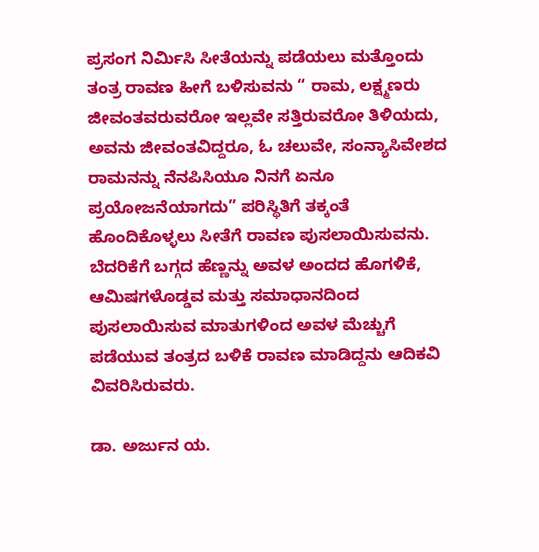ಪ್ರಸಂಗ ನಿರ್ಮಿಸಿ ಸೀತೆಯನ್ನು ಪಡೆಯಲು ಮತ್ತೊಂದು ತಂತ್ರ ರಾವಣ ಹೀಗೆ ಬಳಿಸುವನು “ ರಾಮ, ಲಕ್ಷ್ಮಣರು ಜೀವಂತವರುವರೋ ಇಲ್ಲವೇ ಸತ್ತಿರುವರೋ ತಿಳಿಯದು, ಅವನು ಜೀವಂತವಿದ್ದರೂ, ಓ ಚಲುವೇ, ಸಂನ್ಯಾಸಿವೇಶದ ರಾಮನನ್ನು ನೆನಪಿಸಿಯೂ ನಿನಗೆ ಏನೂ ಪ್ರಯೋಜನೆಯಾಗದು” ಪರಿಸ್ಥಿತಿಗೆ ತಕ್ಕಂತೆ ಹೊಂದಿಕೊಳ್ಳಲು ಸೀತೆಗೆ ರಾವಣ ಪುಸಲಾಯಿಸುವನು. ಬೆದರಿಕೆಗೆ ಬಗ್ಗದ ಹೆಣ್ಣನ್ನು ಅವಳ ಅಂದದ ಹೊಗಳಿಕೆ, ಆಮಿಷಗಳೊಡ್ಡವ ಮತ್ತು ಸಮಾಧಾನದಿಂದ ಪುಸಲಾಯಿಸುವ ಮಾತುಗಳಿಂದ ಅವಳ ಮೆಚ್ಚುಗೆ ಪಡೆಯುವ ತಂತ್ರದ ಬಳಿಕೆ ರಾವಣ ಮಾಡಿದ್ದನು ಆದಿಕವಿ ವಿವರಿಸಿರುವರು.

ಡಾ. ಅರ್ಜುನ ಯ.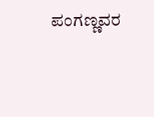ಪಂಗಣ್ಣವರ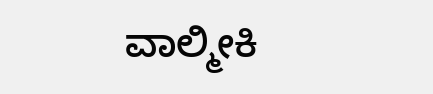ವಾಲ್ಮೀಕಿ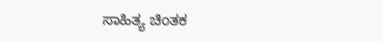ಸಾಹಿತ್ಯ ಚಿಂತಕ